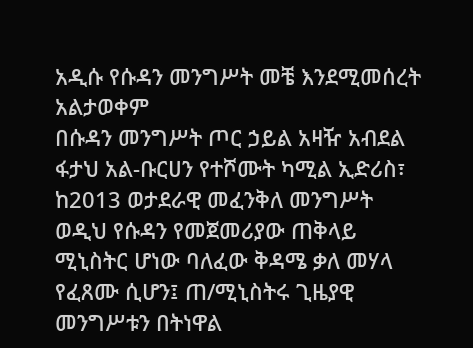አዲሱ የሱዳን መንግሥት መቼ እንደሚመሰረት አልታወቀም
በሱዳን መንግሥት ጦር ኃይል አዛዥ አብደል ፋታህ አል-ቡርሀን የተሾሙት ካሚል ኢድሪስ፣ ከ2013 ወታደራዊ መፈንቅለ መንግሥት ወዲህ የሱዳን የመጀመሪያው ጠቅላይ ሚኒስትር ሆነው ባለፈው ቅዳሜ ቃለ መሃላ የፈጸሙ ሲሆን፤ ጠ/ሚኒስትሩ ጊዜያዊ መንግሥቱን በትነዋል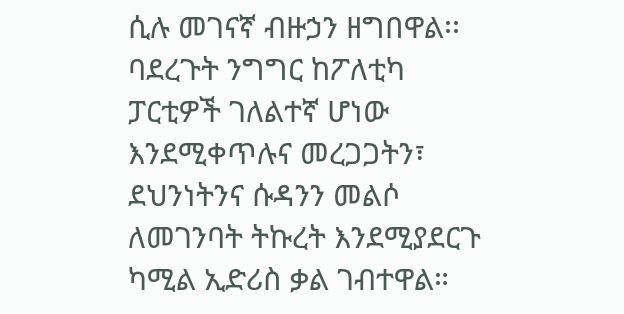ሲሉ መገናኛ ብዙኃን ዘግበዋል፡፡
ባደረጉት ንግግር ከፖለቲካ ፓርቲዎች ገለልተኛ ሆነው እንደሚቀጥሉና መረጋጋትን፣ ደህንነትንና ሱዳንን መልሶ ለመገንባት ትኩረት እንደሚያደርጉ ካሚል ኢድሪስ ቃል ገብተዋል።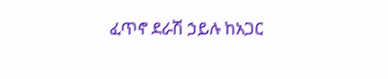ፈጥኖ ደራሽ ኃይሉ ከአጋር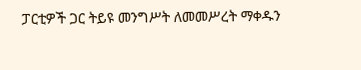ፓርቲዎች ጋር ትይዩ መንግሥት ለመመሥረት ማቀዱን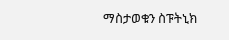ማስታወቁን ስፑትኒክ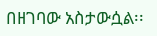በዘገባው አስታውሷል፡፡